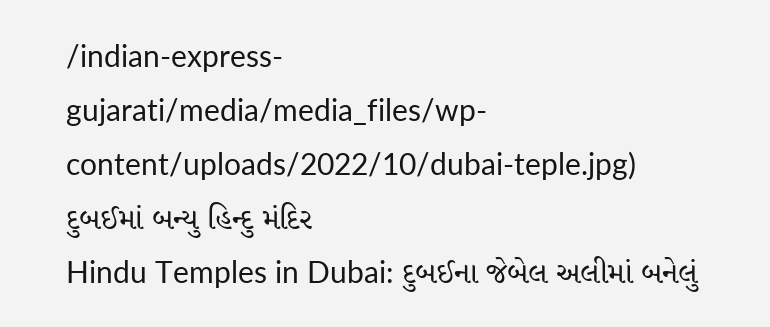/indian-express-gujarati/media/media_files/wp-content/uploads/2022/10/dubai-teple.jpg)
દુબઈમાં બન્યુ હિન્દુ મંદિર
Hindu Temples in Dubai: દુબઈના જેબેલ અલીમાં બનેલું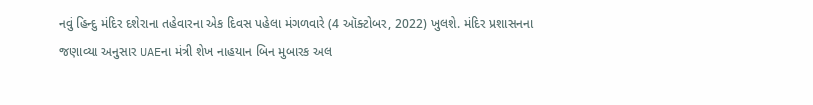નવું હિન્દુ મંદિર દશેરાના તહેવારના એક દિવસ પહેલા મંગળવારે (4 ઑક્ટોબર, 2022) ખુલશે. મંદિર પ્રશાસનના જણાવ્યા અનુસાર UAEના મંત્રી શેખ નાહયાન બિન મુબારક અલ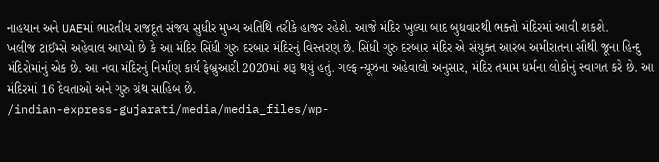નાહયાન અને UAEમાં ભારતીય રાજદૂત સંજય સુધીર મુખ્ય અતિથિ તરીકે હાજર રહેશે. આજે મંદિર ખુલ્યા બાદ બુધવારથી ભક્તો મંદિરમાં આવી શકશે.
ખલીજ ટાઈમ્સે અહેવાલ આપ્યો છે કે આ મંદિર સિંધી ગુરુ દરબાર મંદિરનું વિસ્તરણ છે. સિંધી ગુરુ દરબાર મંદિર એ સંયુક્ત આરબ અમીરાતના સૌથી જૂના હિન્દુ મંદિરોમાંનું એક છે. આ નવા મંદિરનું નિર્માણ કાર્ય ફેબ્રુઆરી 2020માં શરૂ થયું હતું. ગલ્ફ ન્યૂઝના અહેવાલો અનુસાર, મંદિર તમામ ધર્મના લોકોનું સ્વાગત કરે છે. આ મંદિરમાં 16 દેવતાઓ અને ગુરુ ગ્રંથ સાહિબ છે.
/indian-express-gujarati/media/media_files/wp-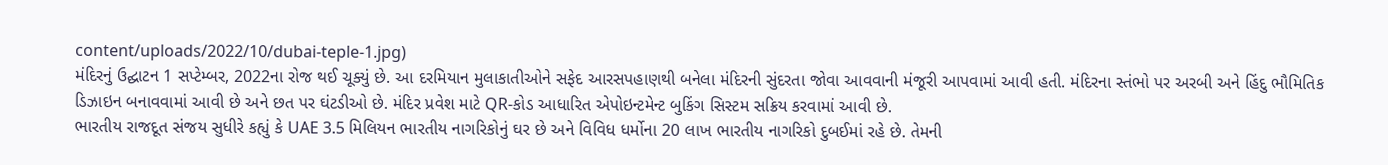content/uploads/2022/10/dubai-teple-1.jpg)
મંદિરનું ઉદ્ઘાટન 1 સપ્ટેમ્બર, 2022ના રોજ થઈ ચૂક્યું છે. આ દરમિયાન મુલાકાતીઓને સફેદ આરસપહાણથી બનેલા મંદિરની સુંદરતા જોવા આવવાની મંજૂરી આપવામાં આવી હતી. મંદિરના સ્તંભો પર અરબી અને હિંદુ ભૌમિતિક ડિઝાઇન બનાવવામાં આવી છે અને છત પર ઘંટડીઓ છે. મંદિર પ્રવેશ માટે QR-કોડ આધારિત એપોઇન્ટમેન્ટ બુકિંગ સિસ્ટમ સક્રિય કરવામાં આવી છે.
ભારતીય રાજદૂત સંજય સુધીરે કહ્યું કે UAE 3.5 મિલિયન ભારતીય નાગરિકોનું ઘર છે અને વિવિધ ધર્મોના 20 લાખ ભારતીય નાગરિકો દુબઈમાં રહે છે. તેમની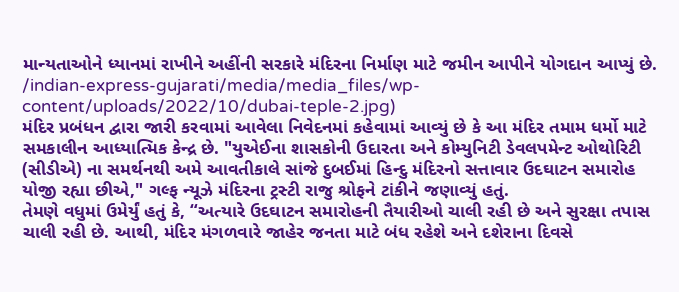માન્યતાઓને ધ્યાનમાં રાખીને અહીંની સરકારે મંદિરના નિર્માણ માટે જમીન આપીને યોગદાન આપ્યું છે.
/indian-express-gujarati/media/media_files/wp-content/uploads/2022/10/dubai-teple-2.jpg)
મંદિર પ્રબંધન દ્વારા જારી કરવામાં આવેલા નિવેદનમાં કહેવામાં આવ્યું છે કે આ મંદિર તમામ ધર્મો માટે સમકાલીન આધ્યાત્મિક કેન્દ્ર છે. "યુએઈના શાસકોની ઉદારતા અને કોમ્યુનિટી ડેવલપમેન્ટ ઓથોરિટી (સીડીએ) ના સમર્થનથી અમે આવતીકાલે સાંજે દુબઈમાં હિન્દુ મંદિરનો સત્તાવાર ઉદઘાટન સમારોહ યોજી રહ્યા છીએ," ગલ્ફ ન્યૂઝે મંદિરના ટ્રસ્ટી રાજુ શ્રોફને ટાંકીને જણાવ્યું હતું.
તેમણે વધુમાં ઉમેર્યું હતું કે, “અત્યારે ઉદઘાટન સમારોહની તૈયારીઓ ચાલી રહી છે અને સુરક્ષા તપાસ ચાલી રહી છે. આથી, મંદિર મંગળવારે જાહેર જનતા માટે બંધ રહેશે અને દશેરાના દિવસે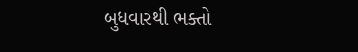બુધવારથી ભક્તો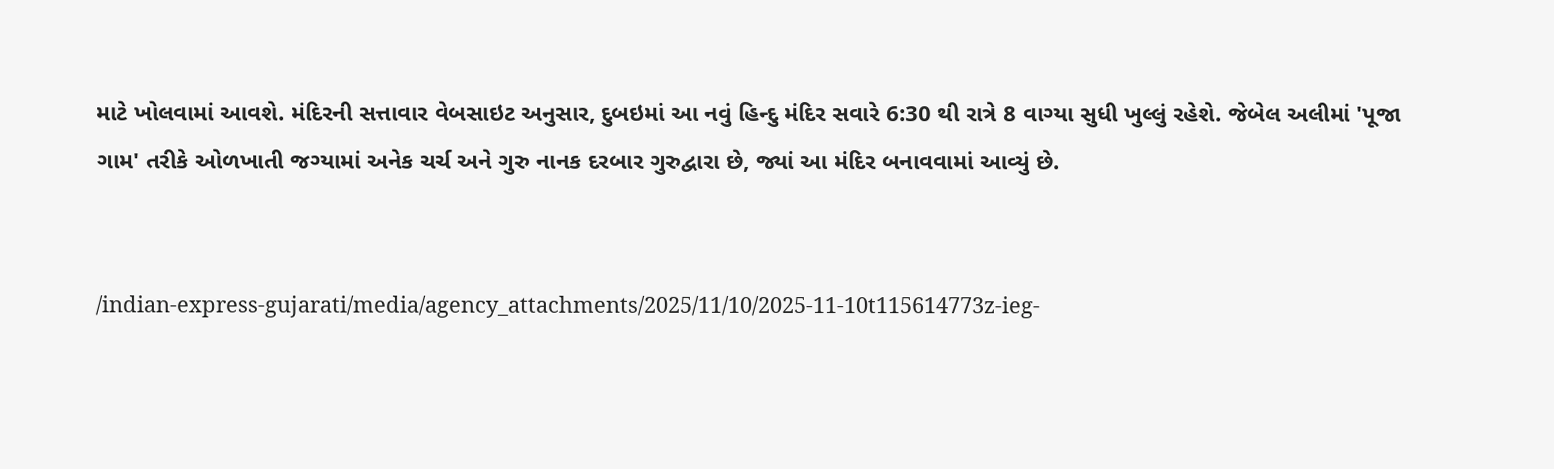માટે ખોલવામાં આવશે. મંદિરની સત્તાવાર વેબસાઇટ અનુસાર, દુબઇમાં આ નવું હિન્દુ મંદિર સવારે 6:30 થી રાત્રે 8 વાગ્યા સુધી ખુલ્લું રહેશે. જેબેલ અલીમાં 'પૂજા ગામ' તરીકે ઓળખાતી જગ્યામાં અનેક ચર્ચ અને ગુરુ નાનક દરબાર ગુરુદ્વારા છે, જ્યાં આ મંદિર બનાવવામાં આવ્યું છે.


/indian-express-gujarati/media/agency_attachments/2025/11/10/2025-11-10t115614773z-ieg-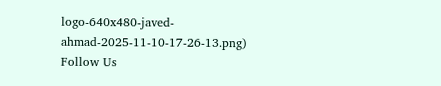logo-640x480-javed-ahmad-2025-11-10-17-26-13.png)
Follow Us